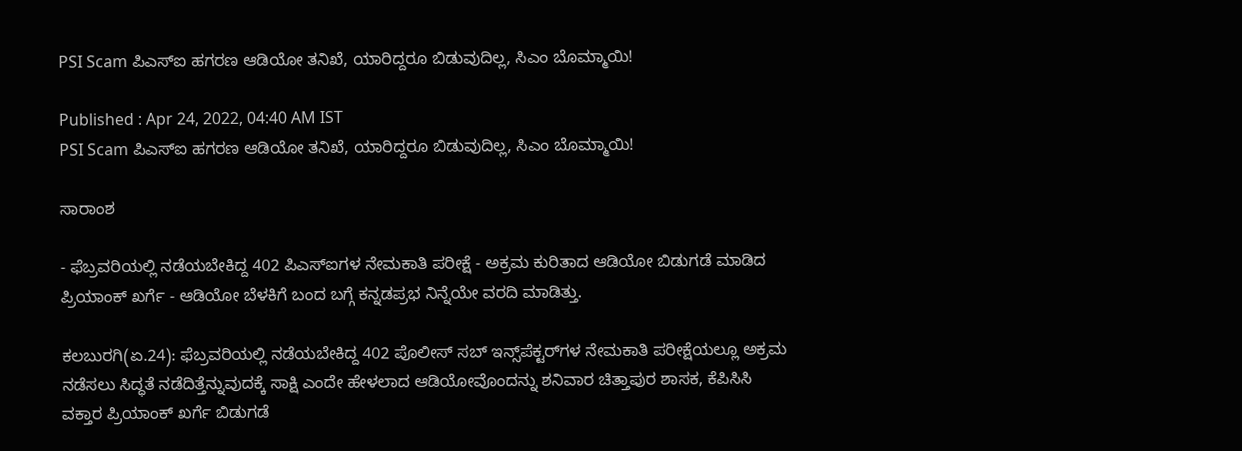PSI Scam ಪಿಎಸ್ಐ ಹಗರಣ ಆಡಿಯೋ ತನಿಖೆ, ಯಾರಿದ್ದರೂ ಬಿಡುವುದಿಲ್ಲ, ಸಿಎಂ ಬೊಮ್ಮಾಯಿ!

Published : Apr 24, 2022, 04:40 AM IST
PSI Scam ಪಿಎಸ್ಐ ಹಗರಣ ಆಡಿಯೋ ತನಿಖೆ, ಯಾರಿದ್ದರೂ ಬಿಡುವುದಿಲ್ಲ, ಸಿಎಂ ಬೊಮ್ಮಾಯಿ!

ಸಾರಾಂಶ

- ಫೆಬ್ರವರಿಯಲ್ಲಿ ನಡೆಯಬೇಕಿದ್ದ 402 ಪಿಎಸ್‌ಐಗಳ ನೇಮಕಾತಿ ಪರೀಕ್ಷೆ - ಅಕ್ರಮ ಕುರಿತಾದ ಆಡಿಯೋ ಬಿಡುಗಡೆ ಮಾಡಿದ ಪ್ರಿಯಾಂಕ್‌ ಖರ್ಗೆ - ಆಡಿಯೋ ಬೆಳಕಿಗೆ ಬಂದ ಬಗ್ಗೆ ಕನ್ನಡಪ್ರಭ ನಿನ್ನೆಯೇ ವರದಿ ಮಾಡಿತ್ತು.

ಕಲಬುರಗಿ(ಏ.24): ಫೆಬ್ರವರಿಯಲ್ಲಿ ನಡೆಯಬೇಕಿದ್ದ 402 ಪೊಲೀಸ್‌ ಸಬ್‌ ಇನ್ಸ್‌ಪೆಕ್ಟರ್‌ಗಳ ನೇಮಕಾತಿ ಪರೀಕ್ಷೆಯಲ್ಲೂ ಅಕ್ರಮ ನಡೆಸಲು ಸಿದ್ಧತೆ ನಡೆದಿತ್ತೆನ್ನುವುದಕ್ಕೆ ಸಾಕ್ಷಿ ಎಂದೇ ಹೇಳಲಾದ ಆಡಿಯೋವೊಂದನ್ನು ಶನಿವಾರ ಚಿತ್ತಾಪುರ ಶಾಸಕ, ಕೆಪಿಸಿಸಿ ವಕ್ತಾರ ಪ್ರಿಯಾಂಕ್‌ ಖರ್ಗೆ ಬಿಡುಗಡೆ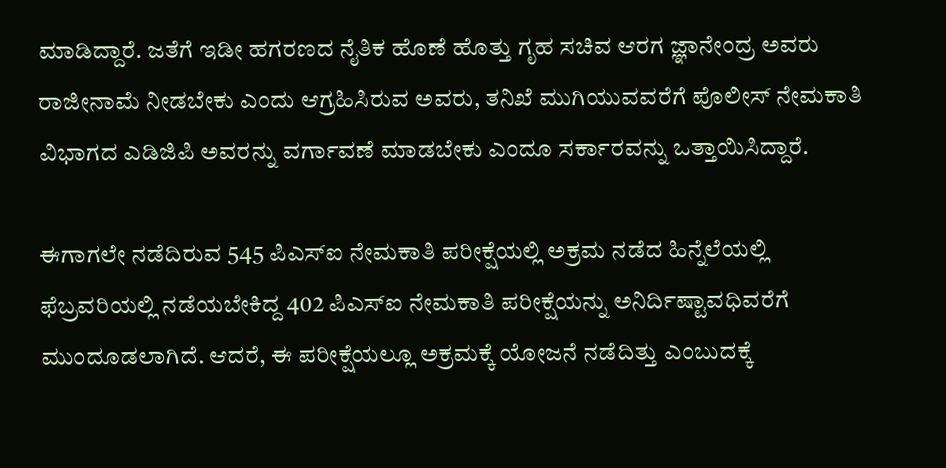ಮಾಡಿದ್ದಾರೆ. ಜತೆಗೆ ಇಡೀ ಹಗರಣದ ನೈತಿಕ ಹೊಣೆ ಹೊತ್ತು ಗೃಹ ಸಚಿವ ಆರಗ ಜ್ಞಾನೇಂದ್ರ ಅವರು ರಾಜೀನಾಮೆ ನೀಡಬೇಕು ಎಂದು ಆಗ್ರಹಿಸಿರುವ ಅವರು, ತನಿಖೆ ಮುಗಿಯುವವರೆಗೆ ಪೊಲೀಸ್‌ ನೇಮಕಾತಿ ವಿಭಾಗದ ಎಡಿಜಿಪಿ ಅವರನ್ನು ವರ್ಗಾವಣೆ ಮಾಡಬೇಕು ಎಂದೂ ಸರ್ಕಾರವನ್ನು ಒತ್ತಾಯಿಸಿದ್ದಾರೆ.

ಈಗಾಗಲೇ ನಡೆದಿರುವ 545 ಪಿಎಸ್‌ಐ ನೇಮಕಾತಿ ಪರೀಕ್ಷೆಯಲ್ಲಿ ಅಕ್ರಮ ನಡೆದ ಹಿನ್ನೆಲೆಯಲ್ಲಿ ಫೆಬ್ರವರಿಯಲ್ಲಿ ನಡೆಯಬೇಕಿದ್ದ 402 ಪಿಎಸ್‌ಐ ನೇಮಕಾತಿ ಪರೀಕ್ಷೆಯನ್ನು ಅನಿರ್ದಿಷ್ಟಾವಧಿವರೆಗೆ ಮುಂದೂಡಲಾಗಿದೆ. ಆದರೆ, ಈ ಪರೀಕ್ಷೆಯಲ್ಲೂ ಅಕ್ರಮಕ್ಕೆ ಯೋಜನೆ ನಡೆದಿತ್ತು ಎಂಬುದಕ್ಕೆ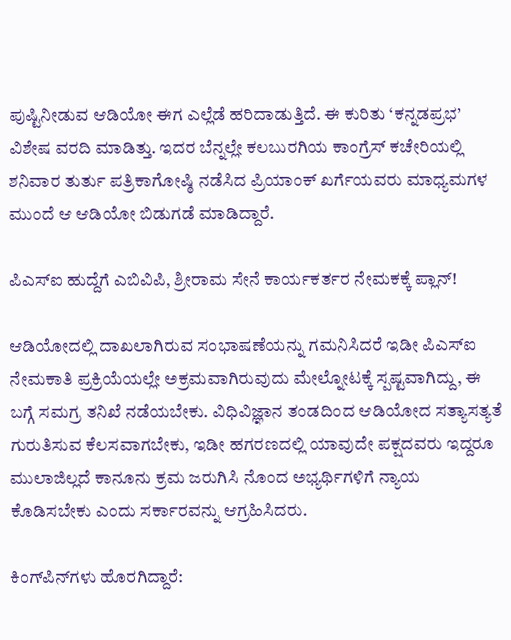ಪುಷ್ಟಿನೀಡುವ ಆಡಿಯೋ ಈಗ ಎಲ್ಲೆಡೆ ಹರಿದಾಡುತ್ತಿದೆ. ಈ ಕುರಿತು ‘ಕನ್ನಡಪ್ರಭ’ ವಿಶೇಷ ವರದಿ ಮಾಡಿತ್ತು. ಇದರ ಬೆನ್ನಲ್ಲೇ ಕಲಬುರಗಿಯ ಕಾಂಗ್ರೆಸ್‌ ಕಚೇರಿಯಲ್ಲಿ ಶನಿವಾರ ತುರ್ತು ಪತ್ರಿಕಾಗೋಷ್ಠಿ ನಡೆಸಿದ ಪ್ರಿಯಾಂಕ್‌ ಖರ್ಗೆಯವರು ಮಾಧ್ಯಮಗಳ ಮುಂದೆ ಆ ಆಡಿಯೋ ಬಿಡುಗಡೆ ಮಾಡಿದ್ದಾರೆ.

ಪಿಎಸ್ಐ ಹುದ್ದೆಗೆ ಎಬಿವಿಪಿ, ಶ್ರೀರಾಮ ಸೇನೆ ಕಾರ್ಯಕರ್ತರ ನೇಮಕಕ್ಕೆ ಪ್ಲಾನ್!

ಆಡಿಯೋದಲ್ಲಿ ದಾಖಲಾಗಿರುವ ಸಂಭಾಷಣೆಯನ್ನು ಗಮನಿಸಿದರೆ ಇಡೀ ಪಿಎಸ್‌ಐ ನೇಮಕಾತಿ ಪ್ರಕ್ರಿಯೆಯಲ್ಲೇ ಅಕ್ರಮವಾಗಿರುವುದು ಮೇಲ್ನೋಟಕ್ಕೆ ಸ್ಪಷ್ಟವಾಗಿದ್ದು, ಈ ಬಗ್ಗೆ ಸಮಗ್ರ ತನಿಖೆ ನಡೆಯಬೇಕು. ವಿಧಿವಿಜ್ಞಾನ ತಂಡದಿಂದ ಆಡಿಯೋದ ಸತ್ಯಾಸತ್ಯತೆ ಗುರುತಿಸುವ ಕೆಲಸವಾಗಬೇಕು, ಇಡೀ ಹಗರಣದಲ್ಲಿ ಯಾವುದೇ ಪಕ್ಷದವರು ಇದ್ದರೂ ಮುಲಾಜಿಲ್ಲದೆ ಕಾನೂನು ಕ್ರಮ ಜರುಗಿಸಿ ನೊಂದ ಅಭ್ಯರ್ಥಿಗಳಿಗೆ ನ್ಯಾಯ ಕೊಡಿಸಬೇಕು ಎಂದು ಸರ್ಕಾರವನ್ನು ಆಗ್ರಹಿಸಿದರು.

ಕಿಂಗ್‌ಪಿನ್‌ಗಳು ಹೊರಗಿದ್ದಾರೆ: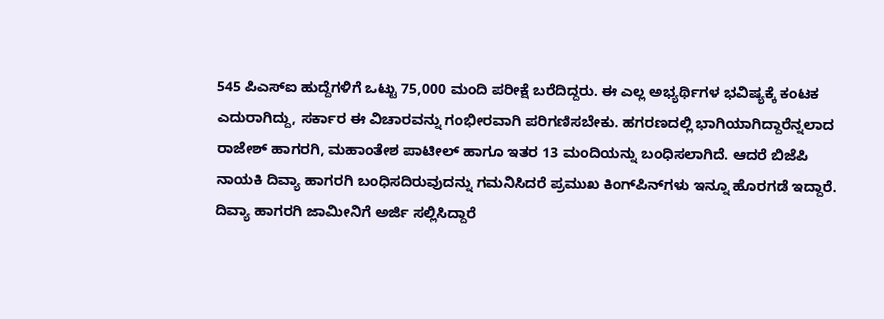545 ಪಿಎಸ್‌ಐ ಹುದ್ದೆಗಳಿಗೆ ಒಟ್ಟು 75,000 ಮಂದಿ ಪರೀಕ್ಷೆ ಬರೆದಿದ್ದರು. ಈ ಎಲ್ಲ ಅಭ್ಯರ್ಥಿಗಳ ಭವಿಷ್ಯಕ್ಕೆ ಕಂಟಕ ಎದುರಾಗಿದ್ದು, ಸರ್ಕಾರ ಈ ವಿಚಾರವನ್ನು ಗಂಭೀರವಾಗಿ ಪರಿಗಣಿಸಬೇಕು. ಹಗರಣದಲ್ಲಿ ಭಾಗಿಯಾಗಿದ್ದಾರೆನ್ನಲಾದ ರಾಜೇಶ್‌ ಹಾಗರಗಿ, ಮಹಾಂತೇಶ ಪಾಟೀಲ್‌ ಹಾಗೂ ಇತರ 13 ಮಂದಿಯನ್ನು ಬಂಧಿಸಲಾಗಿದೆ. ಆದರೆ ಬಿಜೆಪಿ ನಾಯಕಿ ದಿವ್ಯಾ ಹಾಗರಗಿ ಬಂಧಿಸದಿರುವುದನ್ನು ಗಮನಿಸಿದರೆ ಪ್ರಮುಖ ಕಿಂಗ್‌ಪಿನ್‌ಗಳು ಇನ್ನೂ ಹೊರಗಡೆ ಇದ್ದಾರೆ. ದಿವ್ಯಾ ಹಾಗರಗಿ ಜಾಮೀನಿಗೆ ಅರ್ಜಿ ಸಲ್ಲಿಸಿದ್ದಾರೆ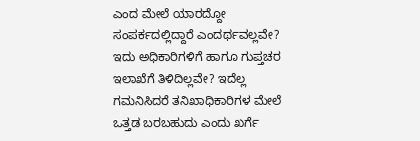ಎಂದ ಮೇಲೆ ಯಾರದ್ದೋ ಸಂಪರ್ಕದಲ್ಲಿದ್ದಾರೆ ಎಂದರ್ಥವಲ್ಲವೇ? ಇದು ಅಧಿಕಾರಿಗಳಿಗೆ ಹಾಗೂ ಗುಪ್ತಚರ ಇಲಾಖೆಗೆ ತಿಳಿದಿಲ್ಲವೇ? ಇದೆಲ್ಲ ಗಮನಿಸಿದರೆ ತನಿಖಾಧಿಕಾರಿಗಳ ಮೇಲೆ ಒತ್ತಡ ಬರಬಹುದು ಎಂದು ಖರ್ಗೆ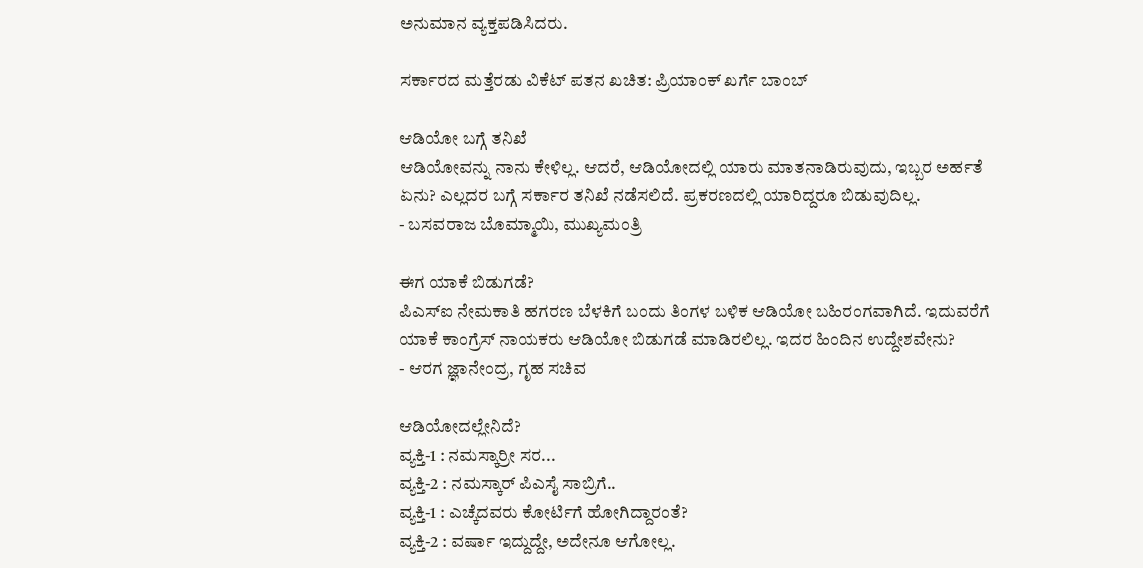ಅನುಮಾನ ವ್ಯಕ್ತಪಡಿಸಿದರು.

ಸರ್ಕಾರದ ಮತ್ತೆರಡು ವಿಕೆಟ್ ಪತನ ಖಚಿತ: ಪ್ರಿಯಾಂಕ್ ಖರ್ಗೆ ಬಾಂಬ್

ಆಡಿಯೋ ಬಗ್ಗೆ ತನಿಖೆ
ಆಡಿಯೋವನ್ನು ನಾನು ಕೇಳಿಲ್ಲ. ಆದರೆ, ಆಡಿಯೋದಲ್ಲಿ ಯಾರು ಮಾತನಾಡಿರುವುದು, ಇಬ್ಬರ ಅರ್ಹತೆ ಏನು? ಎಲ್ಲದರ ಬಗ್ಗೆ ಸರ್ಕಾರ ತನಿಖೆ ನಡೆಸಲಿದೆ. ಪ್ರಕರಣದಲ್ಲಿ ಯಾರಿದ್ದರೂ ಬಿಡುವುದಿಲ್ಲ.
- ಬಸವರಾಜ ಬೊಮ್ಮಾಯಿ, ಮುಖ್ಯಮಂತ್ರಿ

ಈಗ ಯಾಕೆ ಬಿಡುಗಡೆ?
ಪಿಎಸ್‌ಐ ನೇಮಕಾತಿ ಹಗರಣ ಬೆಳಕಿಗೆ ಬಂದು ತಿಂಗಳ ಬಳಿಕ ಆಡಿಯೋ ಬಹಿರಂಗವಾಗಿದೆ. ಇದುವರೆಗೆ ಯಾಕೆ ಕಾಂಗ್ರೆಸ್‌ ನಾಯಕರು ಆಡಿಯೋ ಬಿಡುಗಡೆ ಮಾಡಿರಲಿಲ್ಲ. ಇದರ ಹಿಂದಿನ ಉದ್ದೇಶವೇನು?
- ಆರಗ ಜ್ಞಾನೇಂದ್ರ, ಗೃಹ ಸಚಿವ

ಆಡಿಯೋದಲ್ಲೇನಿದೆ?
ವ್ಯಕ್ತಿ-1 : ನಮಸ್ಕಾರ್ರೀ ಸರ...
ವ್ಯಕ್ತಿ-2 : ನಮಸ್ಕಾರ್‌ ಪಿಎಸೈ ಸಾಬ್ರಿಗೆ..
ವ್ಯಕ್ತಿ-1 : ಎಚ್ಕೆದವರು ಕೋರ್ಟಿಗೆ ಹೋಗಿದ್ದಾರಂತೆ?
ವ್ಯಕ್ತಿ-2 : ವರ್ಷಾ ಇದ್ದುದ್ದೇ, ಅದೇನೂ ಆಗೋಲ್ಲ.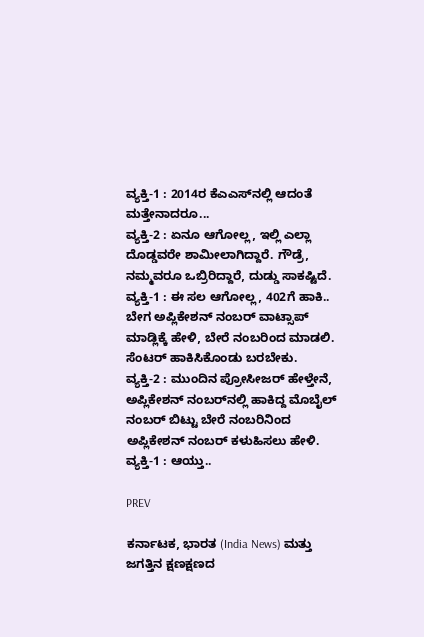ವ್ಯಕ್ತಿ-1 : 2014ರ ಕೆಎಎಸ್‌ನಲ್ಲಿ ಆದಂತೆ ಮತ್ತೇನಾದರೂ...
ವ್ಯಕ್ತಿ-2 : ಏನೂ ಆಗೋಲ್ಲ, ಇಲ್ಲಿ ಎಲ್ಲಾ ದೊಡ್ಡವರೇ ಶಾಮೀಲಾಗಿದ್ದಾರೆ. ಗೌಡ್ರೆ, ನಮ್ಮವರೂ ಒಬ್ರಿರಿದ್ದಾರೆ, ದುಡ್ಡು ಸಾಕಷ್ಟಿದೆ.
ವ್ಯಕ್ತಿ-1 : ಈ ಸಲ ಆಗೋಲ್ಲ, 402ಗೆ ಹಾಕಿ.. ಬೇಗ ಅಪ್ಲಿಕೇಶನ್‌ ನಂಬರ್‌ ವಾಟ್ಸಾಪ್‌ ಮಾಡ್ಲಿಕ್ಕೆ ಹೇಳಿ, ಬೇರೆ ನಂಬರಿಂದ ಮಾಡಲಿ. ಸೆಂಟರ್‌ ಹಾಕಿಸಿಕೊಂಡು ಬರಬೇಕು.
ವ್ಯಕ್ತಿ-2 : ಮುಂದಿನ ಪ್ರೋಸೀಜರ್‌ ಹೇಳ್ತೇನೆ, ಅಪ್ಲಿಕೇಶನ್‌ ನಂಬರ್‌ನಲ್ಲಿ ಹಾಕಿದ್ದ ಮೊಬೈಲ್‌ ನಂಬರ್‌ ಬಿಟ್ಟು ಬೇರೆ ನಂಬರಿನಿಂದ ಅಪ್ಲಿಕೇಶನ್‌ ನಂಬರ್‌ ಕಳುಹಿಸಲು ಹೇಳಿ.
ವ್ಯಕ್ತಿ-1 : ಆಯ್ತು..

PREV

ಕರ್ನಾಟಕ, ಭಾರತ (India News) ಮತ್ತು ಜಗತ್ತಿನ ಕ್ಷಣಕ್ಷಣದ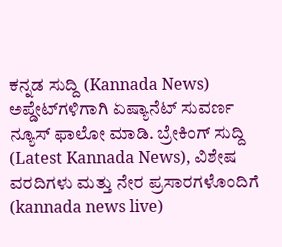ಕನ್ನಡ ಸುದ್ದಿ (Kannada News) ಅಪ್ಡೇಟ್‌ಗಳಿಗಾಗಿ ಏಷ್ಯಾನೆಟ್ ಸುವರ್ಣ ನ್ಯೂಸ್‌ ಫಾಲೋ ಮಾಡಿ. ಬ್ರೇಕಿಂಗ್ ಸುದ್ದಿ (Latest Kannada News), ವಿಶೇಷ ವರದಿಗಳು ಮತ್ತು ನೇರ ಪ್ರಸಾರಗಳೊಂದಿಗೆ (kannada news live)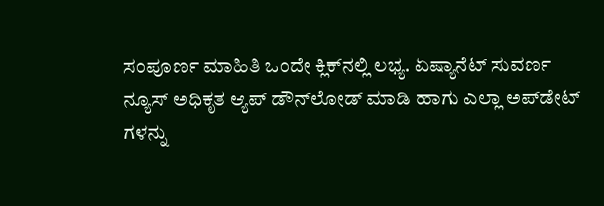ಸಂಪೂರ್ಣ ಮಾಹಿತಿ ಒಂದೇ ಕ್ಲಿಕ್‌ನಲ್ಲಿ ಲಭ್ಯ. ಏಷ್ಯಾನೆಟ್ ಸುವರ್ಣ ನ್ಯೂಸ್ ಅಧಿಕೃತ ಆ್ಯಪ್ ಡೌನ್‌ಲೋಡ್ ಮಾಡಿ ಹಾಗು ಎಲ್ಲಾ ಅಪ್‌ಡೇಟ್ ಗಳನ್ನು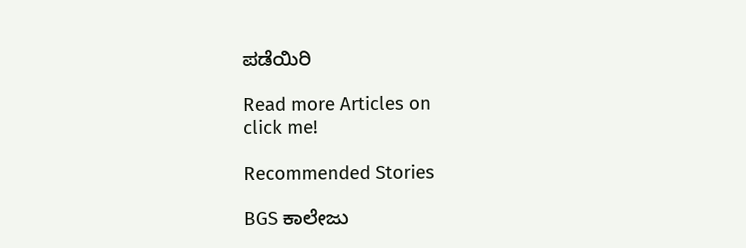ಪಡೆಯಿರಿ

Read more Articles on
click me!

Recommended Stories

BGS ಕಾಲೇಜು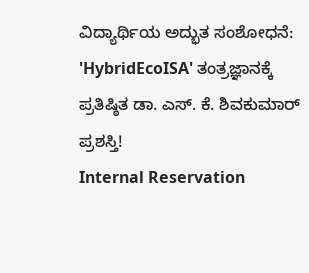ವಿದ್ಯಾರ್ಥಿಯ ಅದ್ಭುತ ಸಂಶೋಧನೆ: 'HybridEcoISA' ತಂತ್ರಜ್ಞಾನಕ್ಕೆ ಪ್ರತಿಷ್ಠಿತ ಡಾ. ಎಸ್. ಕೆ. ಶಿವಕುಮಾರ್ ಪ್ರಶಸ್ತಿ!
Internal Reservation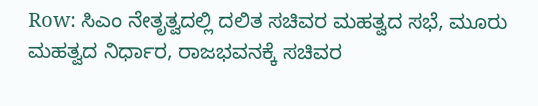Row: ಸಿಎಂ ನೇತೃತ್ವದಲ್ಲಿ ದಲಿತ ಸಚಿವರ ಮಹತ್ವದ ಸಭೆ, ಮೂರು ಮಹತ್ವದ ನಿರ್ಧಾರ, ರಾಜಭವನಕ್ಕೆ ಸಚಿವರ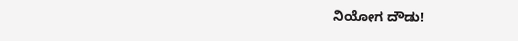ನಿಯೋಗ ದೌಡು!